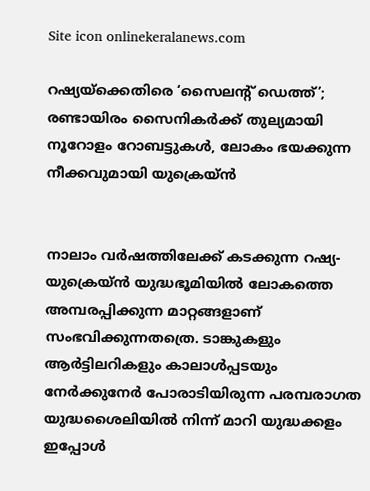Site icon onlinekeralanews.com

റഷ്യയ്ക്കെതിരെ ‘സൈലന്റ് ഡെത്ത്’; രണ്ടായിരം സൈനികർക്ക് തുല്യമായി നൂറോളം റോബട്ടുകൾ, ലോകം ഭയക്കുന്ന നീക്കവുമായി യുക്രെയ്ൻ


നാലാം വർഷത്തിലേക്ക് കടക്കുന്ന റഷ്യ-യുക്രെയ്ൻ യുദ്ധഭൂമിയിൽ ലോകത്തെ അമ്പരപ്പിക്കുന്ന മാറ്റങ്ങളാണ് സംഭവിക്കുന്നതത്രെ. ടാങ്കുകളും ആർട്ടിലറികളും കാലാൾപ്പടയും നേർക്കുനേർ പോരാടിയിരുന്ന പരമ്പരാഗത യുദ്ധശൈലിയിൽ നിന്ന് മാറി യുദ്ധക്കളം ഇപ്പോൾ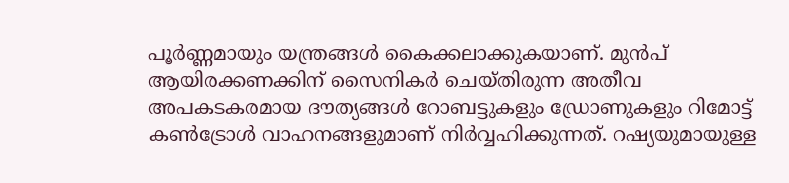പൂർണ്ണമായും യന്ത്രങ്ങൾ കൈക്കലാക്കുകയാണ്. മുൻപ് ആയിരക്കണക്കിന് സൈനികർ ചെയ്തിരുന്ന അതീവ അപകടകരമായ ദൗത്യങ്ങൾ‌ റോബട്ടുകളും ഡ്രോണുകളും റിമോട്ട് കൺട്രോൾ വാഹനങ്ങളുമാണ് നിർവ്വഹിക്കുന്നത്. റഷ്യയുമായുള്ള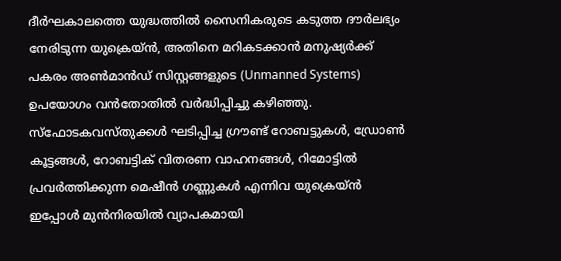ദീർഘകാലത്തെ യുദ്ധത്തിൽ സൈനികരുടെ കടുത്ത ദൗർലഭ്യം നേരിടുന്ന യുക്രെയ്ൻ, അതിനെ മറികടക്കാൻ മനുഷ്യർക്ക് പകരം അൺമാൻഡ് സിസ്റ്റങ്ങളുടെ (Unmanned Systems) ഉപയോഗം വൻതോതിൽ വർദ്ധിപ്പിച്ചു കഴിഞ്ഞു. സ്ഫോടകവസ്തുക്കൾ ഘടിപ്പിച്ച ഗ്രൗണ്ട് റോബട്ടുകൾ, ഡ്രോൺ കൂട്ടങ്ങൾ, റോബട്ടിക് വിതരണ വാഹനങ്ങൾ, റിമോട്ടിൽ പ്രവർത്തിക്കുന്ന മെഷീൻ ഗണ്ണുകൾ എന്നിവ യുക്രെയ്ൻ ഇപ്പോൾ മുൻനിരയിൽ വ്യാപകമായി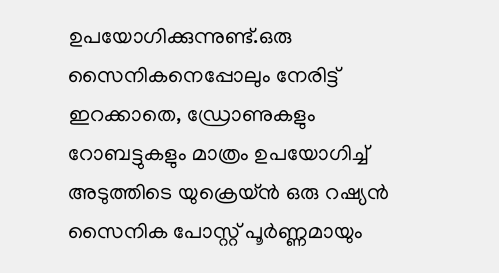ഉപയോഗിക്കുന്നുണ്ട്.ഒരു സൈനികനെപ്പോലും നേരിട്ട് ഇറക്കാതെ, ഡ്രോണുകളും റോബട്ടുകളും മാത്രം ഉപയോഗിച്ച് അടുത്തിടെ യുക്രെയ്ൻ ഒരു റഷ്യൻ സൈനിക പോസ്റ്റ് പൂർണ്ണമായും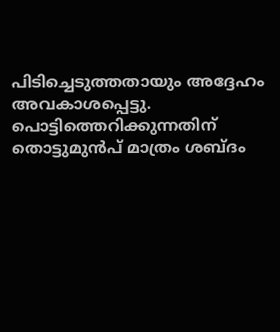പിടിച്ചെടുത്തതായും അദ്ദേഹം അവകാശപ്പെട്ടു. പൊട്ടിത്തെറിക്കുന്നതിന് തൊട്ടുമുൻപ് മാത്രം ശബ്ദം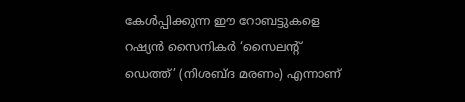കേൾപ്പിക്കുന്ന ഈ റോബട്ടുകളെ റഷ്യൻ സൈനികർ ‘സൈലന്റ് ഡെത്ത്’ (നിശബ്ദ മരണം) എന്നാണ്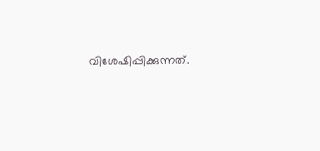വിശേഷിപ്പിക്കുന്നത്.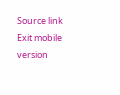Source link
Exit mobile version